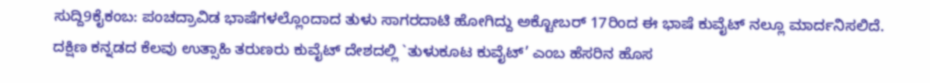ಸುದ್ದಿ9ಕೈಕಂಬ: ಪಂಚದ್ರಾವಿಡ ಭಾಷೆಗಳಲ್ಲೊಂದಾದ ತುಳು ಸಾಗರದಾಟಿ ಹೋಗಿದ್ದು ಅಕ್ಟೋಬರ್ 17ರಿಂದ ಈ ಭಾಷೆ ಕುವೈಟ್ ನಲ್ಲೂ ಮಾರ್ದನಿಸಲಿದೆ.
ದಕ್ಷಿಣ ಕನ್ನಡದ ಕೆಲವು ಉತ್ಸಾಹಿ ತರುಣರು ಕುವೈಟ್ ದೇಶದಲ್ಲಿ `ತುಳುಕೂಟ ಕುವೈಟ್’ ಎಂಬ ಹೆಸರಿನ ಹೊಸ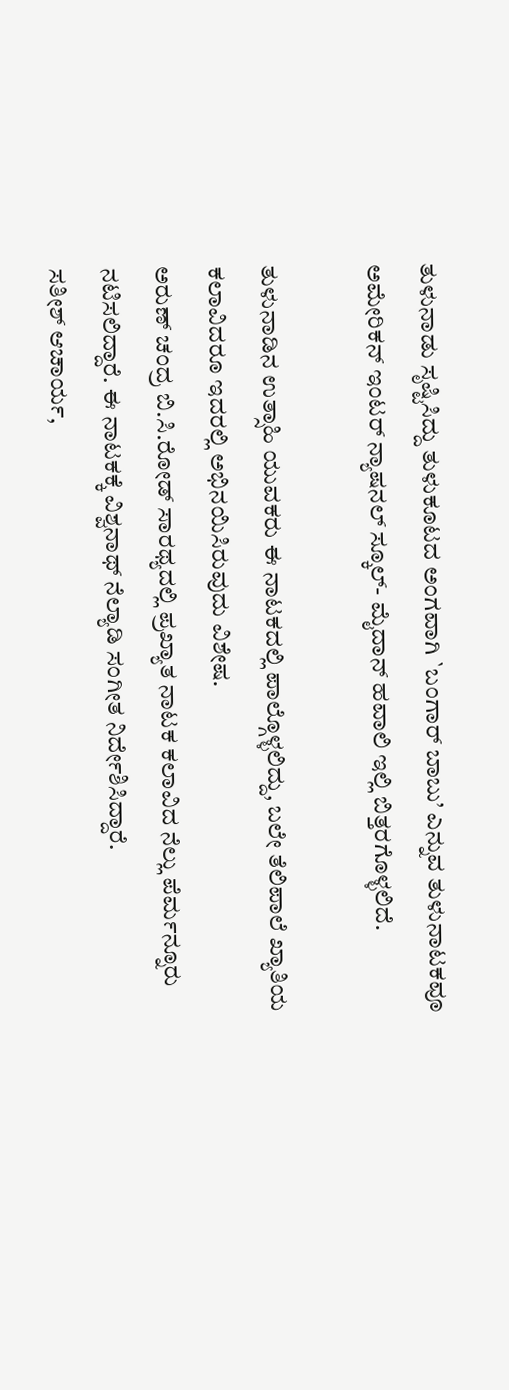ತುಳುನಾಡು ಸೃಷ್ಟಿಸಿದ್ದು ತುಳುಕೂಟದ ಅಂಗವಾಗಿ `ಬಂಗಾರ್ ಬಾಬು’ ಎನ್ನುವ ತುಳುನಾಟಕವೂ ಅಮೇರಿಕನ್ ಇಂಟರ್ ನ್ಯಾಷನಲ್ ಸ್ಕೂಲ್- ಮೈದಾನ್ ಹವಾಲಿ ಇಲ್ಲಿ ಬಿತ್ತರಗೊಳ್ಳಲಿದೆ.

ತುಳುನಾಡಿನ ಉತ್ಸಾಹಿ ಯುವಕರು ಈ ನಾಟಕದಲ್ಲಿ ಪಾಲ್ಗೊಳ್ಳಲಿದ್ದು, ಬಲೇ ತೆಲಿಪಾಲೆ ಖ್ಯಾತಿಯ ಕಲಾವಿದರೂ ಇದರಲ್ಲಿ ಅಭಿನಯಿಸಿರುವುದು ವಿಶೇಷ.
ಅರುಣ್ ಚಂದ್ರ ಬಿ.ಸಿ.ರೋಡ್ ಸಾರಥ್ಯದಲ್ಲಿ ಪ್ರಖ್ಯಾತ ನಾಟಕ ಕಲಾವಿದ ನೆಲ್ಲು ಪೆರ್ಮನ್ನೂರು ನಟಿಸಲಿದ್ದಾರೆ. ಈ ನಾಟಕಕ್ಕೆ ವಿಶ್ವನಾಥ್ ನೆಲ್ಯಾಡಿ ಸಂಗೀತ ನಿರ್ದೇಶಿಸಿದ್ದಾರೆ.
ಸತೀಶ್ ಆಚಾರ್ಯ,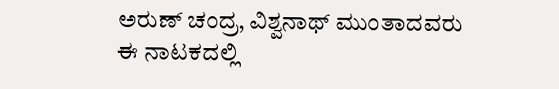ಅರುಣ್ ಚಂದ್ರ, ವಿಶ್ವನಾಥ್ ಮುಂತಾದವರು ಈ ನಾಟಕದಲ್ಲಿ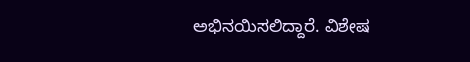ಅಭಿನಯಿಸಲಿದ್ದಾರೆ. ವಿಶೇಷ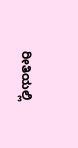ರೀತಿಯಲ್ಲಿ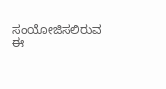ಸಂಯೋಜಿಸಲಿರುವ ಈ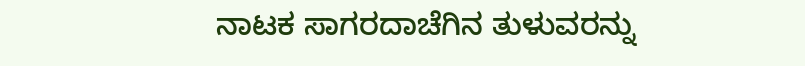ನಾಟಕ ಸಾಗರದಾಚೆಗಿನ ತುಳುವರನ್ನು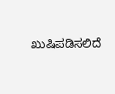ಖುಷಿಪಡಿಸಲಿದೆ